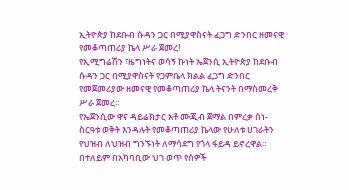ኢትዮጵያ ከደቡብ ሱዳን ጋር በሚያዋስናት ፈጋግ ድንበር ዘመናዊ የመቆጣጠሪያ ኬላ ሥራ ጀመረ!
የኢሚግሬሽን ፣ዜግነትና ወሳኝ ኩነት ኤጀንሲ ኢትዮጵያ ከደቡብ ሱዳን ጋር በሚያዋስናት የጋምቤላ ክልል ፈጋግ ድንበር የመጀመሪያው ዘመናዊ የመቆጣጠሪያ ኬላ ትናንት በማስመረቅ ሥራ ጀመረ።
የኤጀንሲው ዋና ዳይሬክታር አቶ ሙጂብ ጀማል በምረቃ ስነ- ስርዓቱ ወቅት እንዳሉት የመቆጣጠሪያ ኬላው የሁለቱ ሀገራትን የህዝብ ለህዝብ ግንኙነት ለማሳደግ የጎላ ፋይዳ ይኖረዋል።
በተለይም በአካባቢው ህገ ወጥ የሰዎች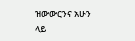ዝውውርንና አሁን ላይ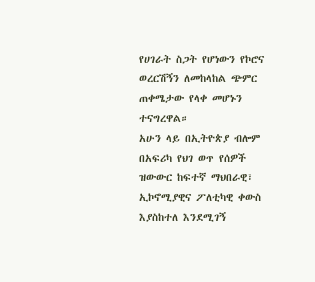የሀገራት ስጋት የሆነውን የኮሮና ወረርሽኝን ለመከላከል ጭምር ጠቀሜታው የላቀ መሆኑን ተናግረዋል።
አሁን ላይ በኢትዮጵያ ብሎም በአፍሪካ የህገ ወጥ የሰዎች ዝውውር ከፍተኛ ማህበራዊ፣ ኢኮኖሚያዊና ፖለቲካዊ ቀውስ እያስከተለ እንደሚገኝ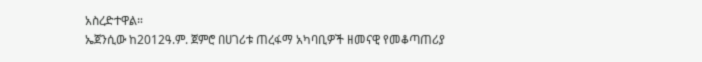አስረድተዋል።
ኤጀንሲው ከ2012ዓ.ም. ጀምሮ በሀገሪቱ ጠረፋማ አካባቢዎች ዘመናዊ የመቆጣጠሪያ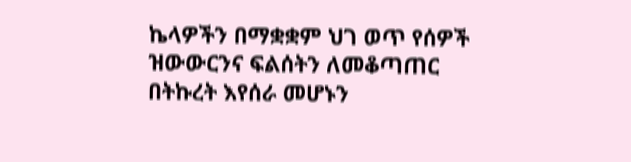ኬላዎችን በማቋቋም ህገ ወጥ የሰዎች ዝውውርንና ፍልሰትን ለመቆጣጠር በትኩረት እየሰራ መሆኑን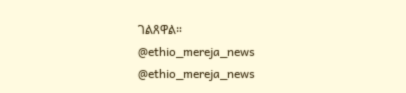ገልጸዋል።
@ethio_mereja_news
@ethio_mereja_news